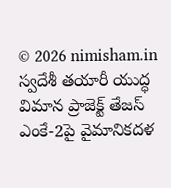© 2026 nimisham.in
స్వదేశీ తయారీ యుద్ధ విమాన ప్రాజెక్ట్ తేజస్ ఎంకే-2పై వైమానికదళ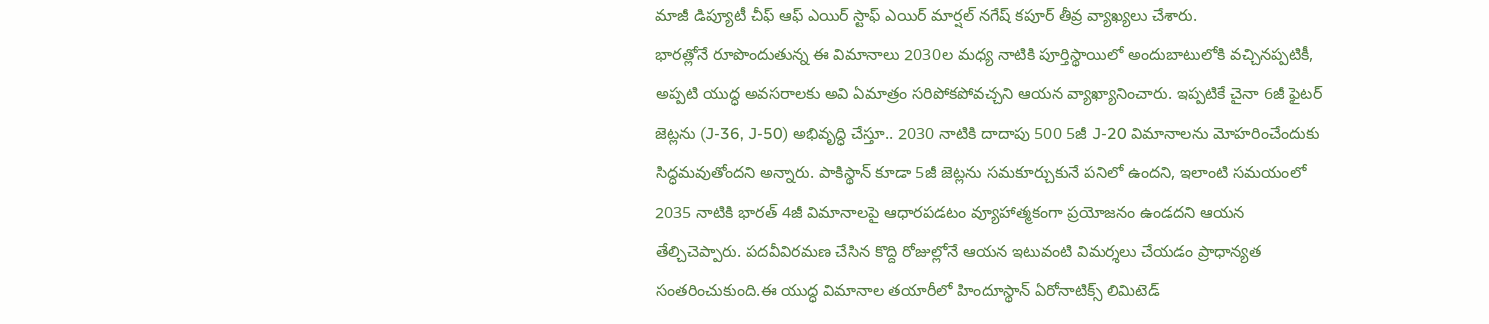మాజీ డిప్యూటీ చీఫ్ ఆఫ్ ఎయిర్ స్టాఫ్ ఎయిర్ మార్షల్ నగేష్ కపూర్ తీవ్ర వ్యాఖ్యలు చేశారు.
భారత్లోనే రూపొందుతున్న ఈ విమానాలు 2030ల మధ్య నాటికి పూర్తిస్థాయిలో అందుబాటులోకి వచ్చినప్పటికీ, అప్పటి యుద్ధ అవసరాలకు అవి ఏమాత్రం సరిపోకపోవచ్చని ఆయన వ్యాఖ్యానించారు. ఇప్పటికే చైనా 6జీ ఫైటర్ జెట్లను (J-36, J-50) అభివృద్ధి చేస్తూ.. 2030 నాటికి దాదాపు 500 5జీ J-20 విమానాలను మోహరించేందుకు సిద్ధమవుతోందని అన్నారు. పాకిస్థాన్ కూడా 5జీ జెట్లను సమకూర్చుకునే పనిలో ఉందని, ఇలాంటి సమయంలో 2035 నాటికి భారత్ 4జీ విమానాలపై ఆధారపడటం వ్యూహాత్మకంగా ప్రయోజనం ఉండదని ఆయన తేల్చిచెప్పారు. పదవీవిరమణ చేసిన కొద్ది రోజుల్లోనే ఆయన ఇటువంటి విమర్శలు చేయడం ప్రాధాన్యత సంతరించుకుంది.ఈ యుద్ధ విమానాల తయారీలో హిందూస్థాన్ ఏరోనాటిక్స్ లిమిటెడ్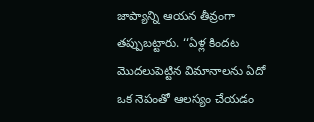జాప్యాన్ని ఆయన తీవ్రంగా తప్పుబట్టారు. ‘‘ఏళ్ల కిందట మొదలుపెట్టిన విమానాలను ఏదో ఒక నెపంతో ఆలస్యం చేయడం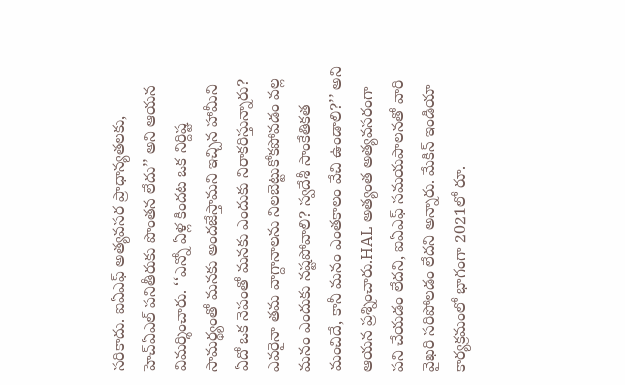సరికాదు. ఐఏఎఫ్ అత్యవసర ప్రాధాన్యతలకు, హెచ్ఏఎల్ పనితీరుకు పొంతన లేదు’’ అని ఆయన విమర్శించారు. ‘‘ఎన్నో ఏళ్ల కిందట ఒక నిర్దిష్ట సామర్థ్యంతో మనకు అందజేస్తామని ఇచ్చిన హామీని ఏదో ఒక నెపంతో మనకు ఎందుకు నిరాకరిస్తున్నారు? ఎవరైనా తమ వాగ్దానాలను నిలబెట్టుకోకపోవడం వల్ల మనం ఎందుకు నష్టపోవాలి? స్వదేశీ సాంకేతికత మంచిదే, కానీ మనం ఎంతకాలం వేచి ఉండాలి?’’ అని ఆయన ప్రశ్నించారు.HAL అత్యంత అత్యవసరంగా పని చేయడం లేదని, ఐఏఎఫ్ సమయపాలనతో వారి వైఖరి సరిపోలడం లేదని అన్నారు. మేకిన్ ఇండియా కార్యక్రమంలో భాగంగా 2021లో రూ.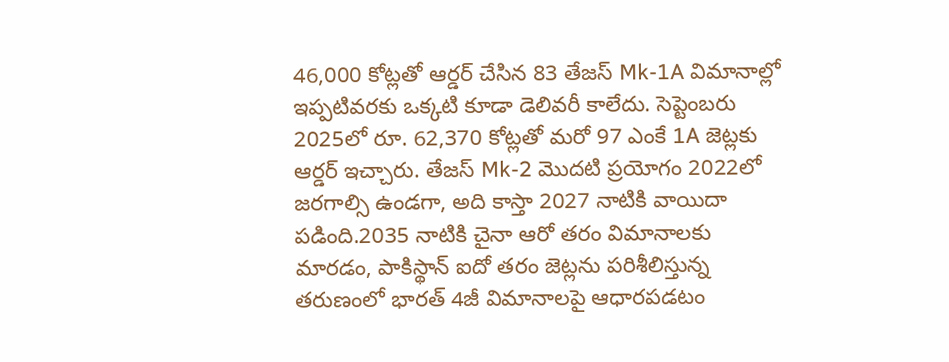46,000 కోట్లతో ఆర్డర్ చేసిన 83 తేజస్ Mk-1A విమానాల్లో ఇప్పటివరకు ఒక్కటి కూడా డెలివరీ కాలేదు. సెప్టెంబరు 2025లో రూ. 62,370 కోట్లతో మరో 97 ఎంకే 1A జెట్లకు ఆర్డర్ ఇచ్చారు. తేజస్ Mk-2 మొదటి ప్రయోగం 2022లో జరగాల్సి ఉండగా, అది కాస్తా 2027 నాటికి వాయిదా పడింది.2035 నాటికి చైనా ఆరో తరం విమానాలకు మారడం, పాకిస్థాన్ ఐదో తరం జెట్లను పరిశీలిస్తున్న తరుణంలో భారత్ 4జీ విమానాలపై ఆధారపడటం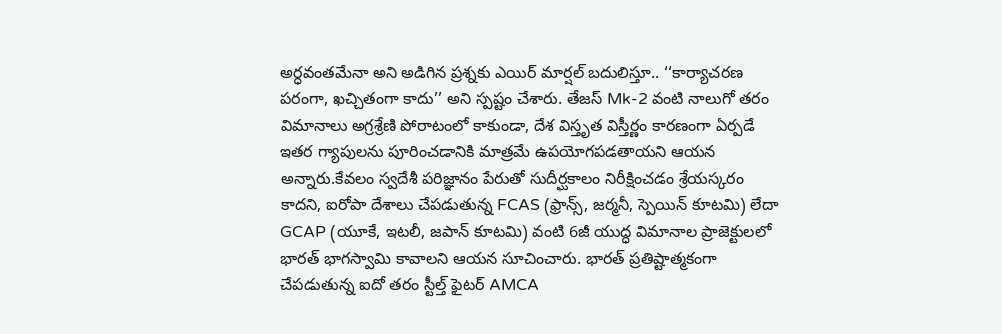అర్ధవంతమేనా అని అడిగిన ప్రశ్నకు ఎయిర్ మార్షల్ బదులిస్తూ.. ‘‘కార్యాచరణ పరంగా, ఖచ్చితంగా కాదు’’ అని స్పష్టం చేశారు. తేజస్ Mk-2 వంటి నాలుగో తరం విమానాలు అగ్రశ్రేణి పోరాటంలో కాకుండా, దేశ విస్తృత విస్తీర్ణం కారణంగా ఏర్పడే ఇతర గ్యాపులను పూరించడానికి మాత్రమే ఉపయోగపడతాయని ఆయన అన్నారు.కేవలం స్వదేశీ పరిజ్ఞానం పేరుతో సుదీర్ఘకాలం నిరీక్షించడం శ్రేయస్కరం కాదని, ఐరోపా దేశాలు చేపడుతున్న FCAS (ఫ్రాన్స్, జర్మనీ, స్పెయిన్ కూటమి) లేదా GCAP (యూకే, ఇటలీ, జపాన్ కూటమి) వంటి 6జీ యుద్ధ విమానాల ప్రాజెక్టులలో భారత్ భాగస్వామి కావాలని ఆయన సూచించారు. భారత్ ప్రతిష్టాత్మకంగా చేపడుతున్న ఐదో తరం స్టీల్త్ ఫైటర్ AMCA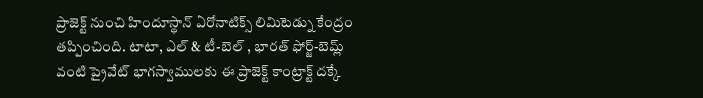ప్రాజెక్ట్ నుంచి హిందూస్థాన్ ఏరోనాటిక్స్ లిమిటెడ్ను కేంద్రం తప్పించింది. టాటా, ఎల్ & టీ-బెల్ , భారత్ ఫోర్జ్-బెమ్ల్ వంటి ప్రైవేట్ భాగస్వాములకు ఈ ప్రాజెక్ట్ కాంట్రాక్ట్ దక్కే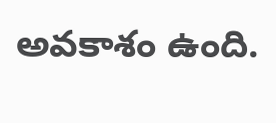అవకాశం ఉంది.